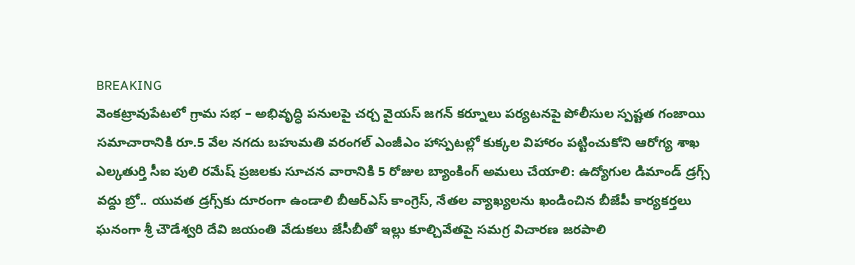BREAKING
వెంకట్రావుపేటలో గ్రామ సభ – అభివృద్ధి పనులపై చర్చ వైయస్ జగన్ కర్నూలు పర్యటనపై పోలీసుల స్పష్టత గంజాయి సమాచారానికి రూ.5 వేల నగదు బహుమతి వరంగల్ ఎంజీఎం హాస్పటల్లో కుక్కల విహారం పట్టించుకోని ఆరోగ్య శాఖ ఎల్కతుర్తి సీఐ పులి రమేష్ ప్రజలకు సూచన వారానికి 5 రోజుల బ్యాంకింగ్ అమలు చేయాలి: ఉద్యోగుల డిమాండ్ డ్రగ్స్ వద్దు బ్రో.. యువత డ్రగ్స్‌కు దూరంగా ఉండాలి బీఆర్ఎస్ కాంగ్రెస్, నేతల వ్యాఖ్యలను ఖండించిన బీజేపీ కార్యకర్తలు ఘనంగా శ్రీ చౌడేశ్వరి దేవి జయంతి వేడుకలు జేసీబీతో ఇల్లు కూల్చివేతపై సమగ్ర విచారణ జరపాలి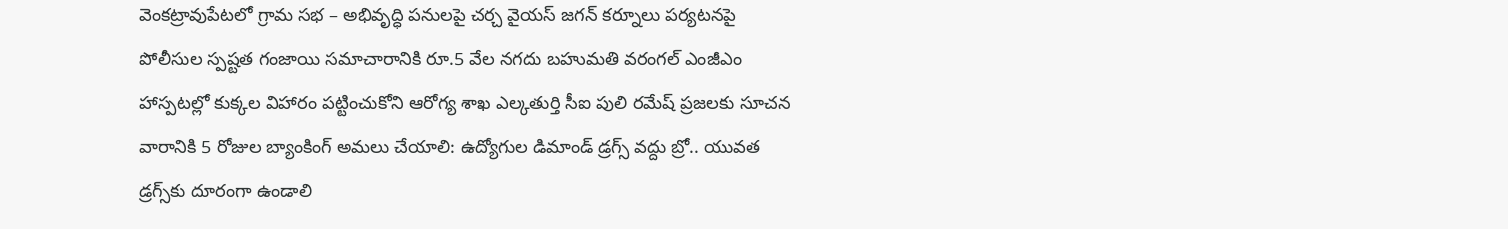వెంకట్రావుపేటలో గ్రామ సభ – అభివృద్ధి పనులపై చర్చ వైయస్ జగన్ కర్నూలు పర్యటనపై పోలీసుల స్పష్టత గంజాయి సమాచారానికి రూ.5 వేల నగదు బహుమతి వరంగల్ ఎంజీఎం హాస్పటల్లో కుక్కల విహారం పట్టించుకోని ఆరోగ్య శాఖ ఎల్కతుర్తి సీఐ పులి రమేష్ ప్రజలకు సూచన వారానికి 5 రోజుల బ్యాంకింగ్ అమలు చేయాలి: ఉద్యోగుల డిమాండ్ డ్రగ్స్ వద్దు బ్రో.. యువత డ్రగ్స్‌కు దూరంగా ఉండాలి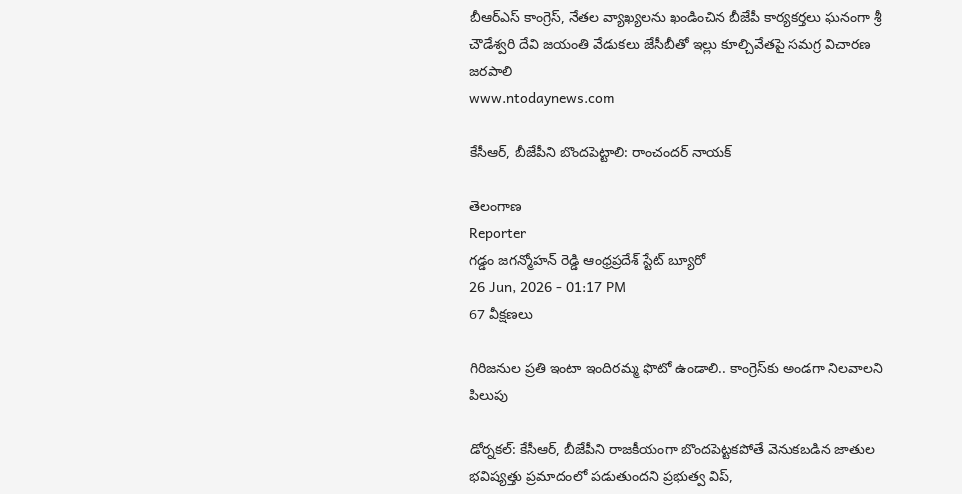బీఆర్ఎస్ కాంగ్రెస్, నేతల వ్యాఖ్యలను ఖండించిన బీజేపీ కార్యకర్తలు ఘనంగా శ్రీ చౌడేశ్వరి దేవి జయంతి వేడుకలు జేసీబీతో ఇల్లు కూల్చివేతపై సమగ్ర విచారణ జరపాలి
www.ntodaynews.com

కేసీఆర్‌, బీజేపీని బొందపెట్టాలి: రాంచందర్ నాయక్

తెలంగాణ
Reporter
గడ్డం జగన్మోహన్ రెడ్డి ఆంధ్రప్రదేశ్ స్టేట్ బ్యూరో
26 Jun, 2026 - 01:17 PM
67 వీక్షణలు

గిరిజనుల ప్రతి ఇంటా ఇందిరమ్మ ఫొటో ఉండాలి.. కాంగ్రెస్‌కు అండగా నిలవాలని పిలుపు

డోర్నకల్: కేసీఆర్‌, బీజేపీని రాజకీయంగా బొందపెట్టకపోతే వెనుకబడిన జాతుల భవిష్యత్తు ప్రమాదంలో పడుతుందని ప్రభుత్వ విప్‌,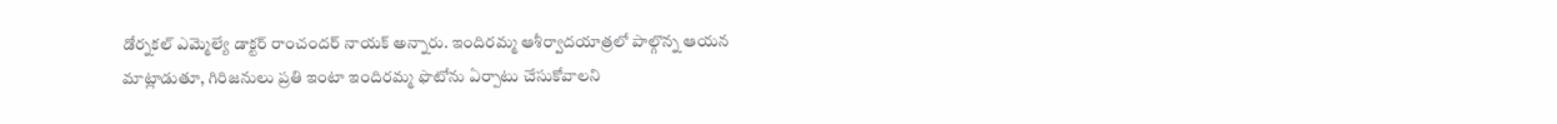డోర్నకల్ ఎమ్మెల్యే డాక్టర్ రాంచందర్ నాయక్ అన్నారు. ఇందిరమ్మ ఆశీర్వాదయాత్రలో పాల్గొన్న ఆయన మాట్లాడుతూ, గిరిజనులు ప్రతి ఇంటా ఇందిరమ్మ ఫొటోను ఏర్పాటు చేసుకోవాలని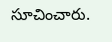సూచించారు.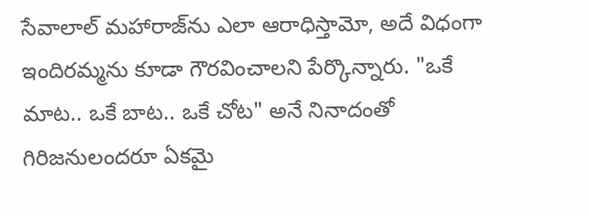సేవాలాల్ మహారాజ్‌ను ఎలా ఆరాధిస్తామో, అదే విధంగా ఇందిరమ్మను కూడా గౌరవించాలని పేర్కొన్నారు. "ఒకే మాట.. ఒకే బాట.. ఒకే చోట" అనే నినాదంతో గిరిజనులందరూ ఏకమై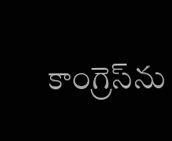కాంగ్రెస్‌ను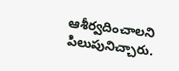ఆశీర్వదించాలని పిలుపునిచ్చారు.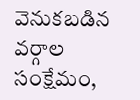వెనుకబడిన వర్గాల సంక్షేమం,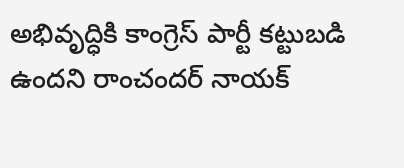అభివృద్ధికి కాంగ్రెస్ పార్టీ కట్టుబడి ఉందని రాంచందర్ నాయక్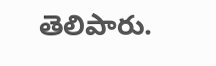తెలిపారు.